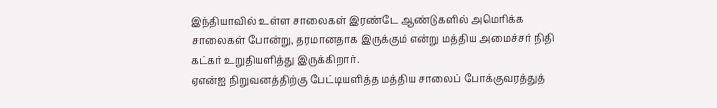இந்தியாவில் உள்ள சாலைகள் இரண்டே ஆண்டுகளில் அமெரிக்க சாலைகள் போன்று, தரமானதாக இருக்கும் என்று மத்திய அமைச்சர் நிதி கட்கர் உறுதியளித்து இருக்கிறார்.
ஏஎன்ஐ நிறுவனத்திற்கு பேட்டியளித்த மத்திய சாலைப் போக்குவரத்துத்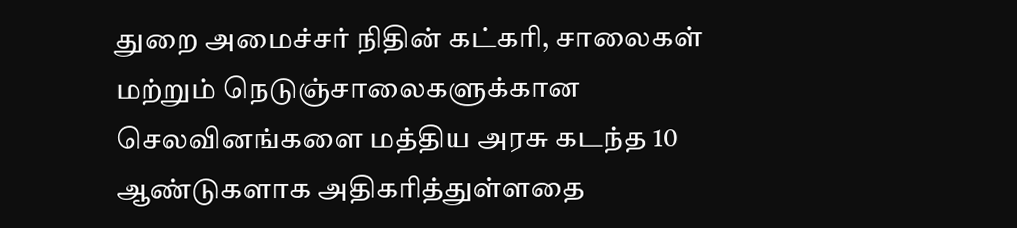துறை அமைச்சர் நிதின் கட்கரி, சாலைகள் மற்றும் நெடுஞ்சாலைகளுக்கான செலவினங்களை மத்திய அரசு கடந்த 10 ஆண்டுகளாக அதிகரித்துள்ளதை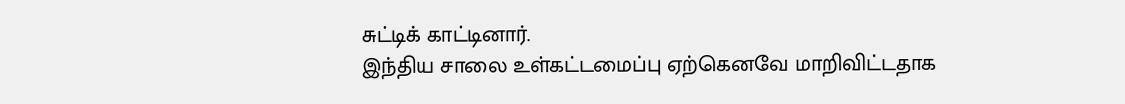சுட்டிக் காட்டினார்.
இந்திய சாலை உள்கட்டமைப்பு ஏற்கெனவே மாறிவிட்டதாக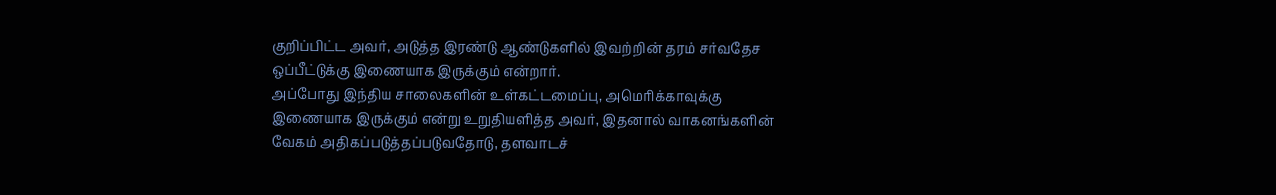குறிப்பிட்ட அவர், அடுத்த இரண்டு ஆண்டுகளில் இவற்றின் தரம் சர்வதேச ஒப்பீட்டுக்கு இணையாக இருக்கும் என்றார்.
அப்போது இந்திய சாலைகளின் உள்கட்டமைப்பு, அமெரிக்காவுக்கு இணையாக இருக்கும் என்று உறுதியளித்த அவர், இதனால் வாகனங்களின் வேகம் அதிகப்படுத்தப்படுவதோடு, தளவாடச்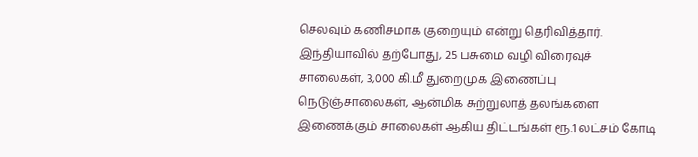செலவும் கணிசமாக குறையும் என்று தெரிவித்தார்.
இந்தியாவில் தற்போது, 25 பசுமை வழி விரைவுச் சாலைகள், 3,000 கி.மீ துறைமுக இணைப்பு நெடுஞ்சாலைகள், ஆன்மிக சுற்றுலாத் தலங்களை இணைக்கும் சாலைகள் ஆகிய திட்டங்கள் ரூ.1 லட்சம் கோடி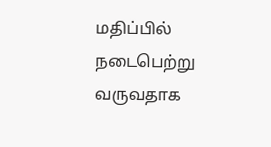மதிப்பில் நடைபெற்று வருவதாக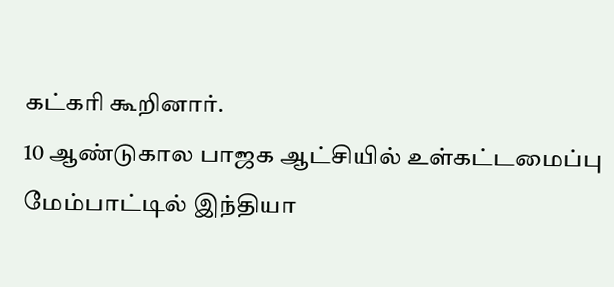கட்கரி கூறினார்.
10 ஆண்டுகால பாஜக ஆட்சியில் உள்கட்டமைப்பு மேம்பாட்டில் இந்தியா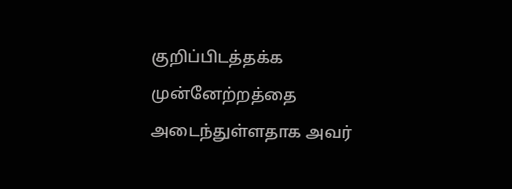குறிப்பிடத்தக்க முன்னேற்றத்தை அடைந்துள்ளதாக அவர்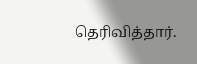தெரிவித்தார்.